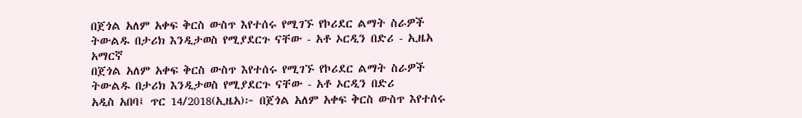በጀጎል አለም አቀፍ ቅርስ ውስጥ እየተሰሩ የሚገኙ የኮሪደር ልማት ስራዎች ትውልዱ በታሪክ እንዲታወስ የሚያደርጉ ናቸው - አቶ ኦርዲን በድሪ - ኢዜአ አማርኛ
በጀጎል አለም አቀፍ ቅርስ ውስጥ እየተሰሩ የሚገኙ የኮሪደር ልማት ስራዎች ትውልዱ በታሪክ እንዲታወስ የሚያደርጉ ናቸው - አቶ ኦርዲን በድሪ
አዲስ አበባ፤ ጥር 14/2018(ኢዜአ)፦ በጀጎል አለም አቀፍ ቅርስ ውስጥ እየተሰሩ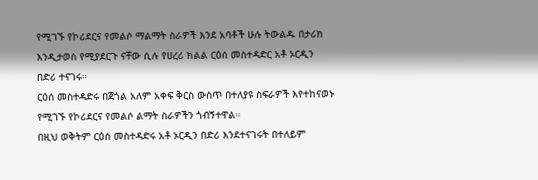የሚገኙ የኮሪደርና የመልሶ ማልማት ስራዎች እንደ አባቶች ሁሉ ትውልዱ በታሪክ እንዲታወስ የሚያደርጉ ናቸው ሲሉ የሀረሪ ክልል ርዕሰ መስተዳድር አቶ ኦርዲን በድሪ ተናገሩ።
ርዕሰ መስተዳድሩ በጀጎል አለም አቀፍ ቅርስ ውስጥ በተለያዩ ስፍራዎች እየተከናወኑ የሚገኙ የኮሪደርና የመልሶ ልማት ስራዎችን ጎብኝተዋል።
በዚህ ወቅትም ርዕሰ መስተዳድሩ አቶ ኦርዲን በድሪ እንደተናገሩት በተለይም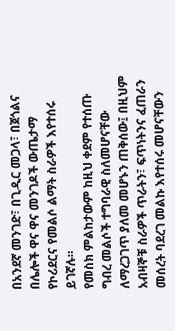በአንደኛ መንገድ፣ በጊዲር መጋላ፣ በጀጎልና በሌሎች ዋና ዋና መንገዶች ውጤታማ የኮሪደርና የመልሶ ልማት ስራዎች እየተሰሩ ይገኛሉ።
የመስክ ምልከታውም ከዚህ ቀደም የተሰጡ ግብረ መልሶች ተግባራዊ ስለመሆናቸው ለማረጋገጥ ያለመ መሆኑን ጠቅሰው፤ በዚህም አብዛኞቹ ስራዎች ጥራትን፣ ፍጥነትንና ፈጠራን መሰረት ባደረገ መልኩ እየተሰሩ መሆናቸውን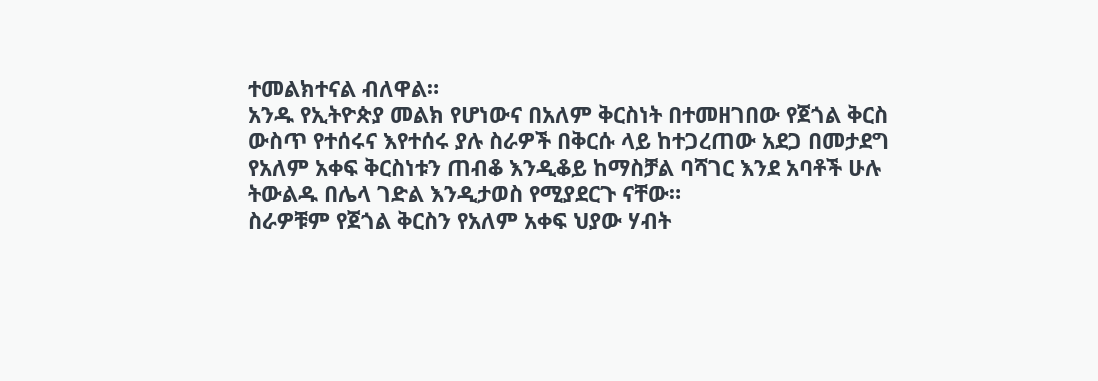ተመልክተናል ብለዋል።
አንዱ የኢትዮጵያ መልክ የሆነውና በአለም ቅርስነት በተመዘገበው የጀጎል ቅርስ ውስጥ የተሰሩና እየተሰሩ ያሉ ስራዎች በቅርሱ ላይ ከተጋረጠው አደጋ በመታደግ የአለም አቀፍ ቅርስነቱን ጠብቆ እንዲቆይ ከማስቻል ባሻገር እንደ አባቶች ሁሉ ትውልዱ በሌላ ገድል እንዲታወስ የሚያደርጉ ናቸው።
ስራዎቹም የጀጎል ቅርስን የአለም አቀፍ ህያው ሃብት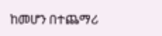ከመሆን በተጨማሪ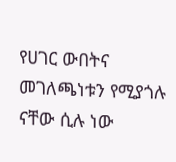የሀገር ውበትና መገለጫነቱን የሚያጎሉ ናቸው ሲሉ ነው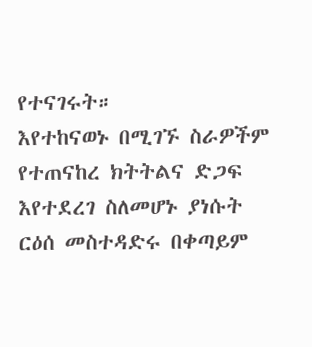የተናገሩት።
እየተከናወኑ በሚገኙ ስራዎችም የተጠናከረ ክትትልና ድጋፍ እየተደረገ ስለመሆኑ ያነሱት ርዕሰ መስተዳድሩ በቀጣይም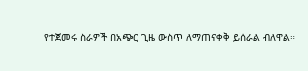የተጀመሩ ስራዎች በአጭር ጊዜ ውስጥ ለማጠናቀቅ ይሰራል ብለዋል።